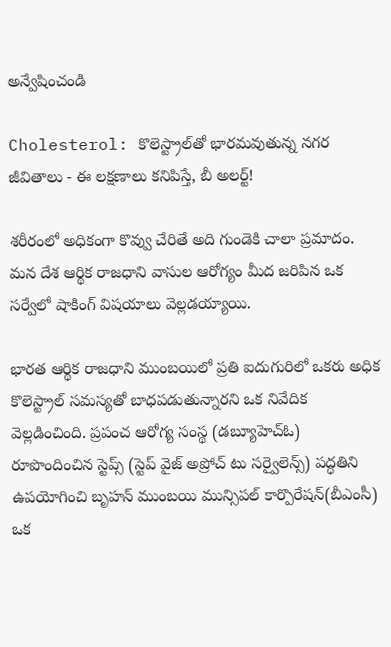అన్వేషించండి

Cholesterol: కొలెస్ట్రాల్‌తో భారమవుతున్న నగర జీవితాలు - ఈ లక్షణాలు కనిపిస్తే, బీ అలర్ట్!

శరీరంలో అధికంగా కొవ్వు చేరితే అది గుండెకి చాలా ప్రమాదం. మన దేశ ఆర్థిక రాజధాని వాసుల ఆరోగ్యం మీద జరిపిన ఒక సర్వేలో షాకింగ్ విషయాలు వెల్లడయ్యాయి.

భారత ఆర్థిక రాజధాని ముంబయిలో ప్రతి ఐదుగురిలో ఒకరు అధిక కొలెస్ట్రాల్ సమస్యతో బాధపడుతున్నారని ఒక నివేదిక వెల్లడించింది. ప్రపంచ ఆరోగ్య సంస్థ (డబ్యూహెచ్ఓ) రూపొందించిన స్టెప్స్ (స్టెప్ వైజ్ అప్రోచ్ టు సర్వైలెన్స్) పద్ధతిని ఉపయోగించి బృహన్ ముంబయి మున్సిపల్ కార్పొరేషన్(బీఎంసీ) ఒక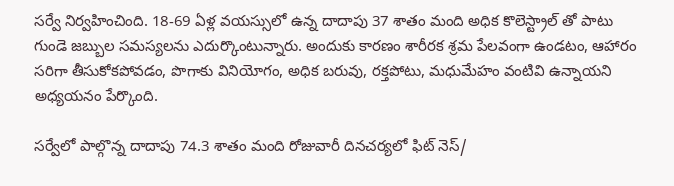సర్వే నిర్వహించింది. 18-69 ఏళ్ల వయస్సులో ఉన్న దాదాపు 37 శాతం మంది అధిక కొలెస్ట్రాల్ తో పాటు గుండె జబ్బుల సమస్యలను ఎదుర్కొంటున్నారు. అందుకు కారణం శారీరక శ్రమ పేలవంగా ఉండటం, ఆహారం సరిగా తీసుకోకపోవడం, పొగాకు వినియోగం, అధిక బరువు, రక్తపోటు, మధుమేహం వంటివి ఉన్నాయని అధ్యయనం పేర్కొంది.

సర్వేలో పాల్గొన్న దాదాపు 74.3 శాతం మంది రోజువారీ దినచర్యలో ఫిట్ నెస్/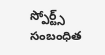స్పోర్ట్స్ సంబంధిత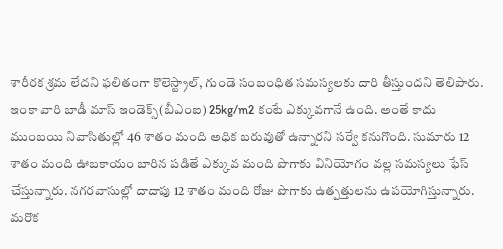శారీరక శ్రమ లేదని ఫలితంగా కొలెస్ట్రాల్, గుండె సంబంధిత సమస్యలకు దారి తీస్తుందని తెలిపారు. ఇంకా వారి బాడీ మాస్ ఇండెక్స్(బీఎంఐ) 25kg/m2 కంటే ఎక్కువగానే ఉంది. అంతే కాదు ముంబయి నివాసితుల్లో 46 శాతం మంది అధిక బరువుతో ఉన్నారని సర్వే కనుగొంది. సుమారు 12 శాతం మంది ఊబకాయం బారిన పడితే ఎక్కువ మంది పొగాకు వినియోగం వల్ల సమస్యలు ఫేస్ చేస్తున్నారు. నగరవాసుల్లో దాదాపు 12 శాతం మంది రోజు పొగాకు ఉత్పత్తులను ఉపయోగిస్తున్నారు. మరొక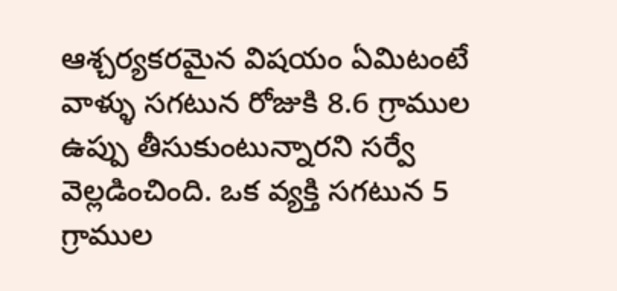ఆశ్చర్యకరమైన విషయం ఏమిటంటే వాళ్ళు సగటున రోజుకి 8.6 గ్రాముల ఉప్పు తీసుకుంటున్నారని సర్వే వెల్లడించింది. ఒక వ్యక్తి సగటున 5 గ్రాముల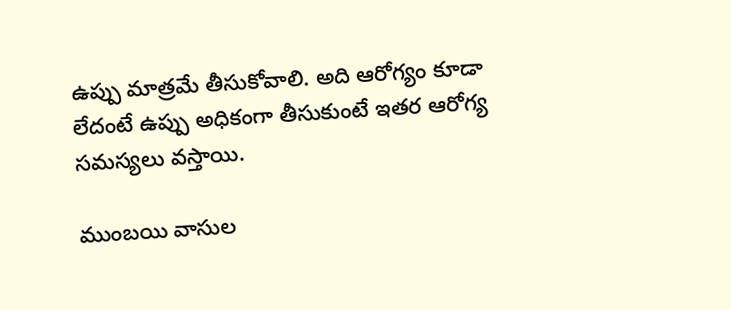ఉప్పు మాత్రమే తీసుకోవాలి. అది ఆరోగ్యం కూడా లేదంటే ఉప్పు అధికంగా తీసుకుంటే ఇతర ఆరోగ్య సమస్యలు వస్తాయి.

ముంబయి వాసుల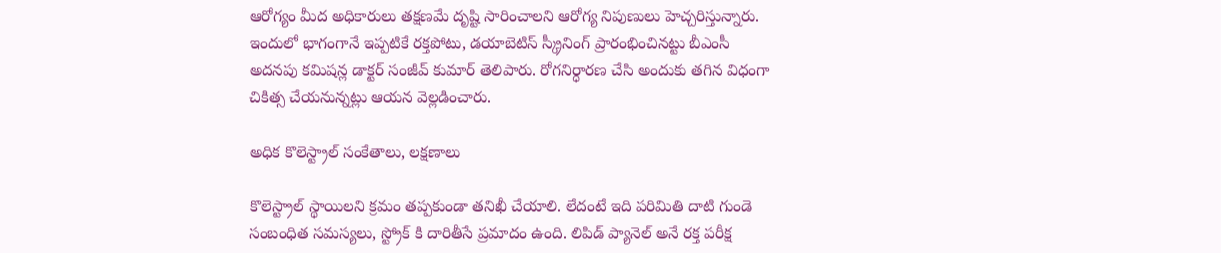ఆరోగ్యం మీద అధికారులు తక్షణమే దృష్టి సారించాలని ఆరోగ్య నిపుణులు హెచ్చరిస్తున్నారు. ఇందులో భాగంగానే ఇప్పటికే రక్తపోటు, డయాబెటిస్ స్క్రీనింగ్ ప్రారంభించినట్టు బీఎంసీ అదనపు కమిషన్ల డాక్టర్ సంజీవ్ కుమార్ తెలిపారు. రోగనిర్ధారణ చేసి అందుకు తగిన విధంగా చికిత్స చేయనున్నట్లు ఆయన వెల్లడించారు.

అధిక కొలెస్ట్రాల్ సంకేతాలు, లక్షణాలు

కొలెస్ట్రాల్ స్థాయిలని క్రమం తప్పకుండా తనిఖీ చేయాలి. లేదంటే ఇది పరిమితి దాటి గుండె సంబంధిత సమస్యలు, స్ట్రోక్ కి దారితీసే ప్రమాదం ఉంది. లిపిడ్ ప్యానెల్ అనే రక్త పరీక్ష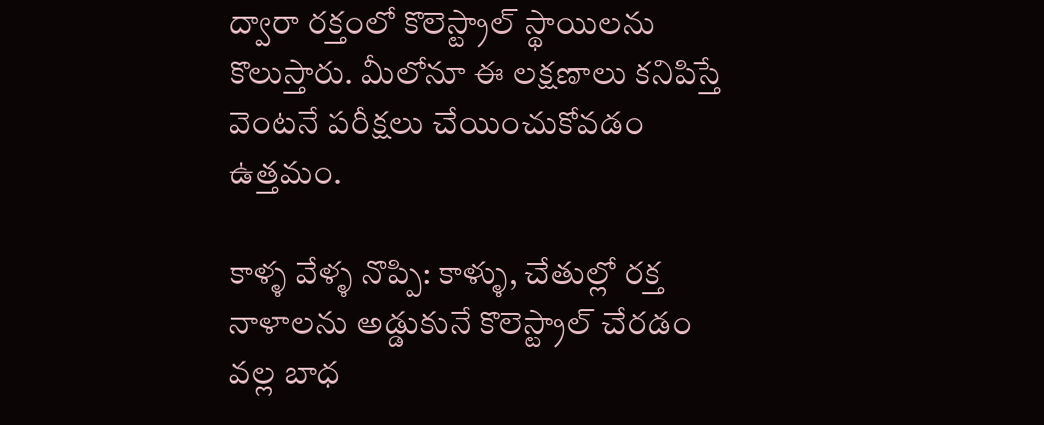ద్వారా రక్తంలో కొలెస్ట్రాల్ స్థాయిలను కొలుస్తారు. మీలోనూ ఈ లక్షణాలు కనిపిస్తే వెంటనే పరీక్షలు చేయించుకోవడం ఉత్తమం.

కాళ్ళ వేళ్ళ నొప్పి: కాళ్ళు, చేతుల్లో రక్త నాళాలను అడ్డుకునే కొలెస్ట్రాల్ చేరడం వల్ల బాధ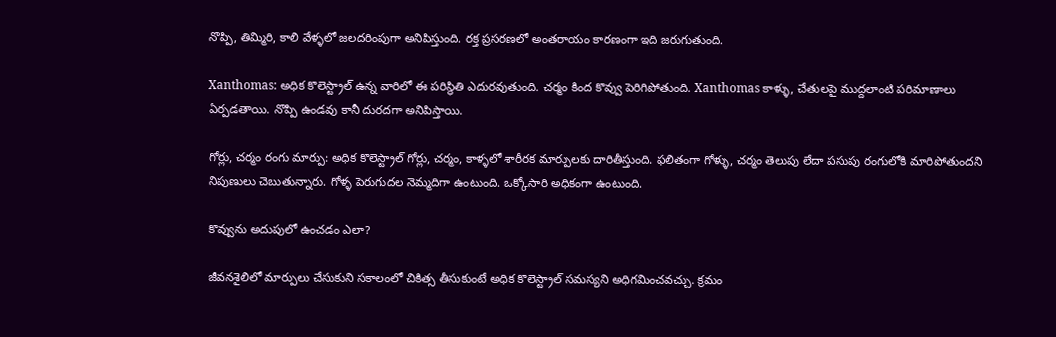నొప్పి, తిమ్మిరి, కాలి వేళ్ళలో జలదరింపుగా అనిపిస్తుంది. రక్త ప్రసరణలో అంతరాయం కారణంగా ఇది జరుగుతుంది.

Xanthomas: అధిక కొలెస్ట్రాల్ ఉన్న వారిలో ఈ పరిస్థితి ఎదురవుతుంది. చర్మం కింద కొవ్వు పెరిగిపోతుంది. Xanthomas కాళ్ళు, చేతులపై ముద్దలాంటి పరిమాణాలు ఏర్పడతాయి. నొప్పి ఉండవు కానీ దురదగా అనిపిస్తాయి.

గోర్లు, చర్మం రంగు మార్పు: అధిక కొలెస్ట్రాల్ గోర్లు, చర్మం, కాళ్ళలో శారీరక మార్పులకు దారితీస్తుంది. ఫలితంగా గోళ్ళు, చర్మం తెలుపు లేదా పసుపు రంగులోకి మారిపోతుందని నిపుణులు చెబుతున్నారు. గోళ్ళ పెరుగుదల నెమ్మదిగా ఉంటుంది. ఒక్కోసారి అధికంగా ఉంటుంది.

కొవ్వును అదుపులో ఉంచడం ఎలా?

జీవనశైలిలో మార్పులు చేసుకుని సకాలంలో చికిత్స తీసుకుంటే అధిక కొలెస్ట్రాల్ సమస్యని అధిగమించవచ్చు. క్రమం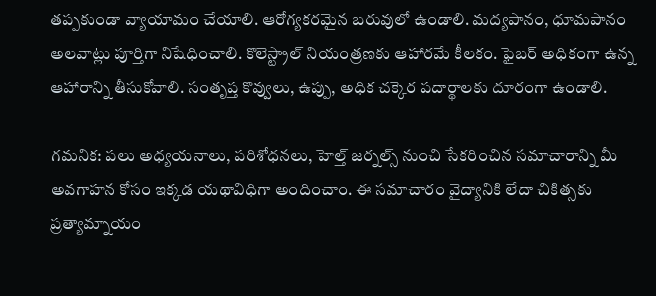తప్పకుండా వ్యాయామం చేయాలి. ఆరోగ్యకరమైన బరువులో ఉండాలి. మద్యపానం, ధూమపానం అలవాట్లు పూర్తిగా నిషేధించాలి. కొలెస్ట్రాల్ నియంత్రణకు ఆహారమే కీలకం. ఫైబర్ అధికంగా ఉన్న ఆహారాన్ని తీసుకోవాలి. సంతృప్త కొవ్వులు, ఉప్పు, అధిక చక్కెర పదార్థాలకు దూరంగా ఉండాలి.

గమనిక: పలు అధ్యయనాలు, పరిశోధనలు, హెల్త్ జర్నల్స్ నుంచి సేకరించిన సమాచారాన్ని మీ అవగాహన కోసం ఇక్కడ యథావిధిగా అందించాం. ఈ సమాచారం వైద్యానికి లేదా చికిత్సకు ప్రత్యామ్నాయం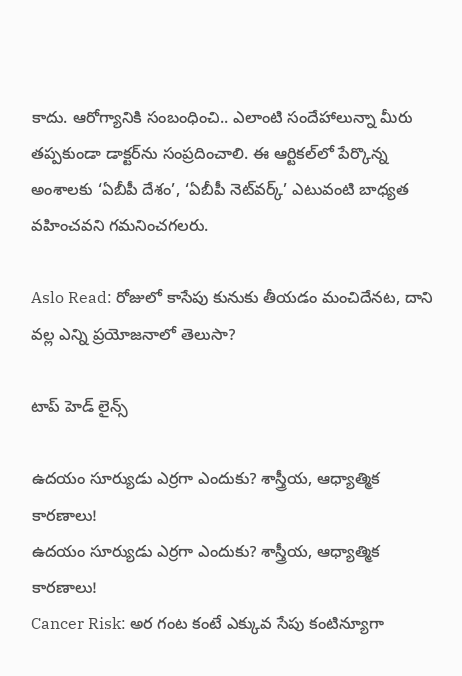కాదు. ఆరోగ్యానికి సంబంధించి.. ఎలాంటి సందేహాలున్నా మీరు తప్పకుండా డాక్టర్‌ను సంప్రదించాలి. ఈ ఆర్టికల్‌లో పేర్కొన్న అంశాలకు ‘ఏబీపీ దేశం’, ‘ఏబీపీ నెట్‌వర్క్’ ఎటువంటి బాధ్యత వహించవని గమనించగలరు.

Aslo Read: రోజులో కాసేపు కునుకు తీయడం మంచిదేనట, దాని వల్ల ఎన్ని ప్రయోజనాలో తెలుసా?

టాప్ హెడ్ లైన్స్

ఉదయం సూర్యుడు ఎర్రగా ఎందుకు? శాస్త్రీయ, ఆధ్యాత్మిక కారణాలు!
ఉదయం సూర్యుడు ఎర్రగా ఎందుకు? శాస్త్రీయ, ఆధ్యాత్మిక కారణాలు!
Cancer Risk: అర గంట కంటే ఎక్కువ సేపు కంటిన్యూగా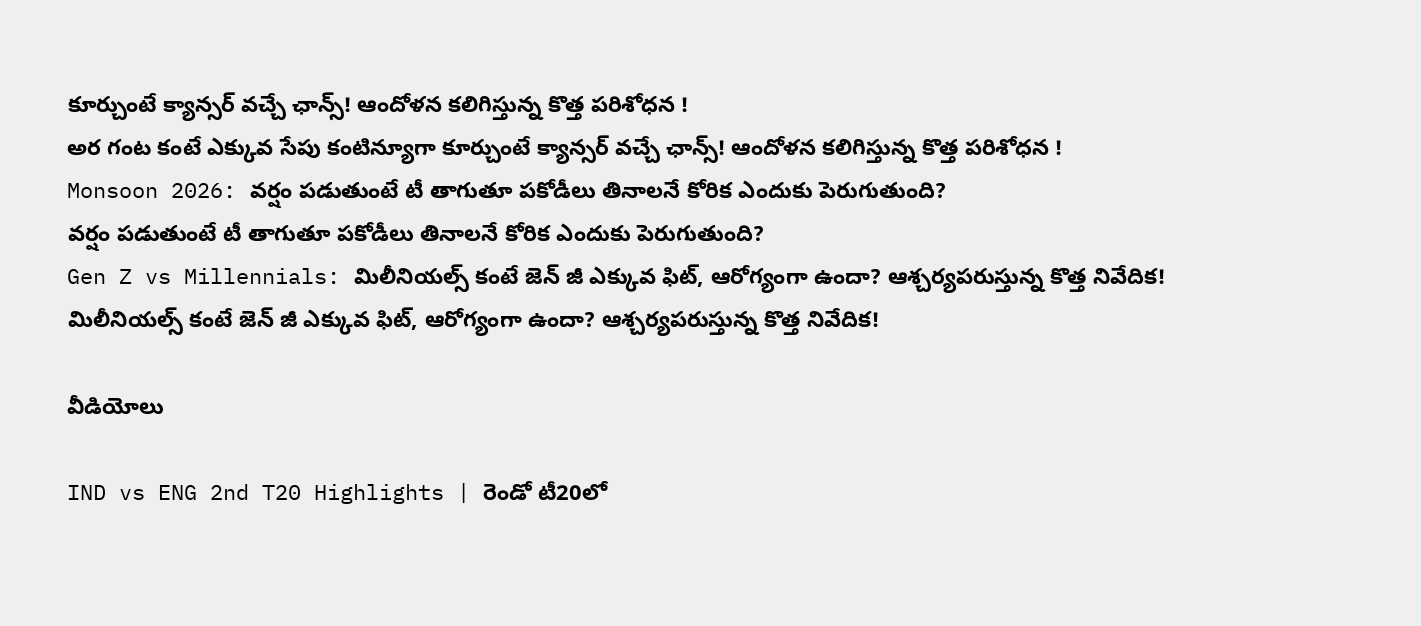కూర్చుంటే క్యాన్సర్ వచ్చే ఛాన్స్‌! ఆందోళన కలిగిస్తున్న కొత్త పరిశోధన !
అర గంట కంటే ఎక్కువ సేపు కంటిన్యూగా కూర్చుంటే క్యాన్సర్ వచ్చే ఛాన్స్‌! ఆందోళన కలిగిస్తున్న కొత్త పరిశోధన !
Monsoon 2026: వర్షం పడుతుంటే టీ తాగుతూ పకోడీలు తినాలనే కోరిక ఎందుకు పెరుగుతుంది?
వర్షం పడుతుంటే టీ తాగుతూ పకోడీలు తినాలనే కోరిక ఎందుకు పెరుగుతుంది?
Gen Z vs Millennials: మిలీనియల్స్ కంటే జెన్ జీ ఎక్కువ ఫిట్‌, ఆరోగ్యంగా ఉందా? ఆశ్చర్యపరుస్తున్న కొత్త నివేదిక!
మిలీనియల్స్ కంటే జెన్ జీ ఎక్కువ ఫిట్‌, ఆరోగ్యంగా ఉందా? ఆశ్చర్యపరుస్తున్న కొత్త నివేదిక!

వీడియోలు

IND vs ENG 2nd T20 Highlights | రెండో టీ20లో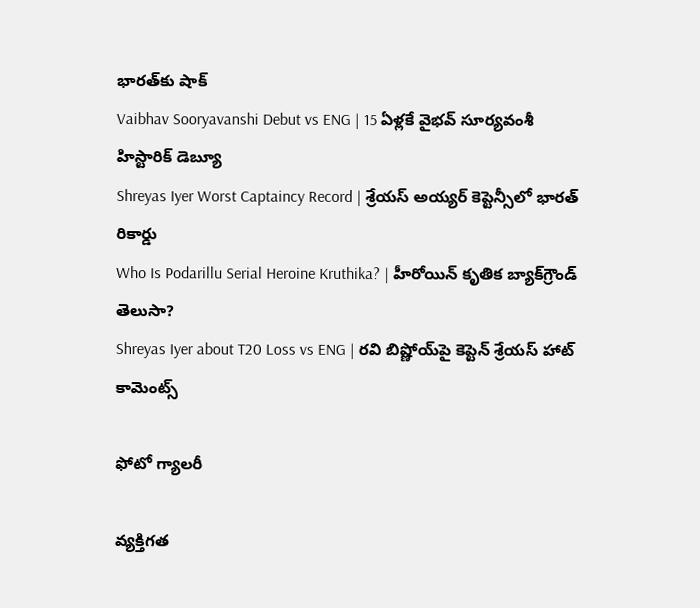భారత్‌కు షాక్
Vaibhav Sooryavanshi Debut vs ENG | 15 ఏళ్లకే వైభవ్ సూర్యవంశీ హిస్టారిక్ డెబ్యూ
Shreyas Iyer Worst Captaincy Record | శ్రేయస్ అయ్యర్ కెప్టెన్సీలో భారత్ రికార్డు
Who Is Podarillu Serial Heroine Kruthika? | హీరోయిన్ కృతిక బ్యాక్‌గ్రౌండ్ తెలుసా?
Shreyas Iyer about T20 Loss vs ENG | రవి బిష్ణోయ్‌పై కెప్టెన్ శ్రేయస్ హాట్ కామెంట్స్

ఫోటో గ్యాలరీ

వ్యక్తిగత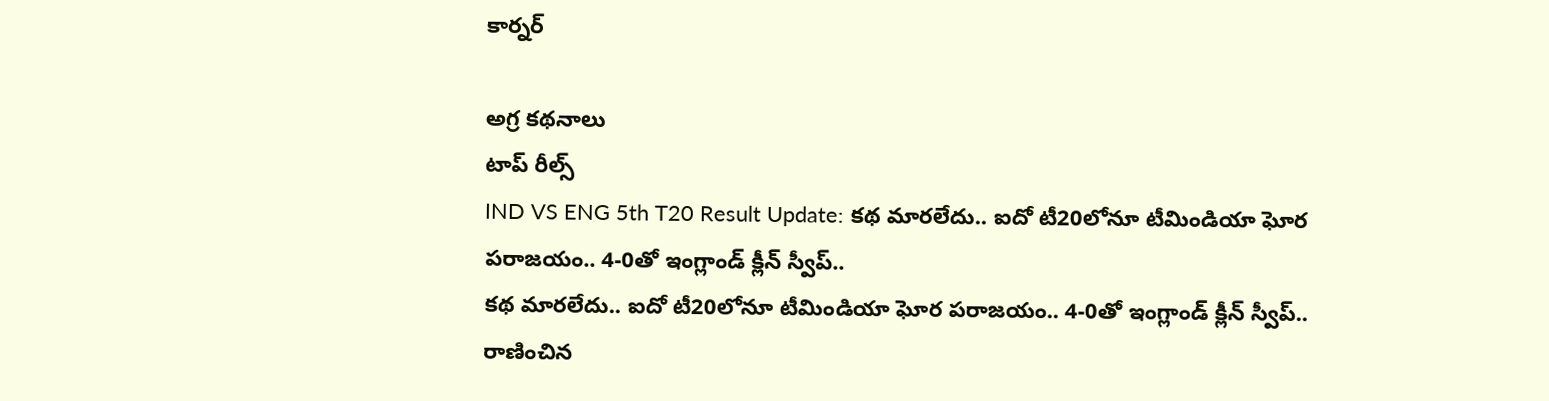కార్నర్

అగ్ర కథనాలు
టాప్ రీల్స్
IND VS ENG 5th T20 Result Update: క‌థ మార‌లేదు.. ఐదో టీ20లోనూ టీమిండియా ఘోర ప‌రాజ‌యం.. 4-0తో ఇంగ్లాండ్ క్లీన్ స్వీప్..
క‌థ మార‌లేదు.. ఐదో టీ20లోనూ టీమిండియా ఘోర ప‌రాజ‌యం.. 4-0తో ఇంగ్లాండ్ క్లీన్ స్వీప్..  రాణించిన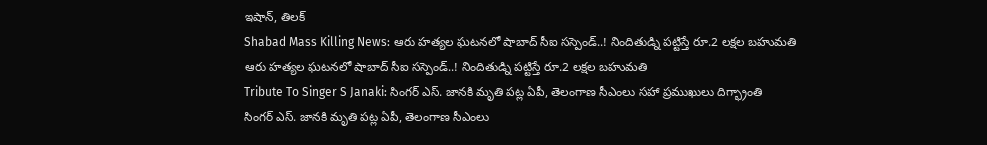ఇషాన్, తిలక్
Shabad Mass Killing News: ఆరు హత్యల ఘటనలో షాబాద్ సీఐ సస్పెండ్..! నిందితుడ్ని పట్టిస్తే రూ.2 లక్షల బహుమతి
ఆరు హత్యల ఘటనలో షాబాద్ సీఐ సస్పెండ్..! నిందితుడ్ని పట్టిస్తే రూ.2 లక్షల బహుమతి
Tribute To Singer S Janaki: సింగర్ ఎస్. జానకి మృతి పట్ల ఏపీ, తెలంగాణ సీఎంలు సహా ప్రముఖులు దిగ్భ్రాంతి
సింగర్ ఎస్. జానకి మృతి పట్ల ఏపీ, తెలంగాణ సీఎంలు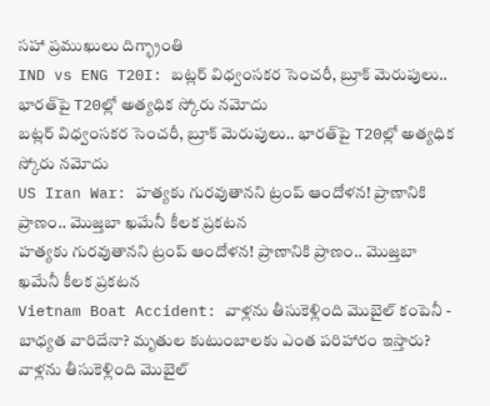సహా ప్రముఖులు దిగ్భ్రాంతి
IND vs ENG T20I: బట్లర్ విధ్వంసకర సెంచరీ, బ్రూక్ మెరుపులు.. భారత్‌పై T20ల్లో అత్యధిక స్కోరు నమోదు
బట్లర్ విధ్వంసకర సెంచరీ, బ్రూక్ మెరుపులు.. భారత్‌పై T20ల్లో అత్యధిక స్కోరు నమోదు
US Iran War: హత్యకు గురవుతానని ట్రంప్ ఆందోళన! ప్రాణానికి ప్రాణం.. మొజ్తబా ఖమేనీ కీలక ప్రకటన
హత్యకు గురవుతానని ట్రంప్ ఆందోళన! ప్రాణానికి ప్రాణం.. మొజ్తబా ఖమేనీ కీలక ప్రకటన
Vietnam Boat Accident: వాళ్లను తీసుకెళ్లింది మొబైల్ కంపెనీ - బాధ్యత వారిదేనా? మృతుల కుటుంబాలకు ఎంత పరిహారం ఇస్తారు?
వాళ్లను తీసుకెళ్లింది మొబైల్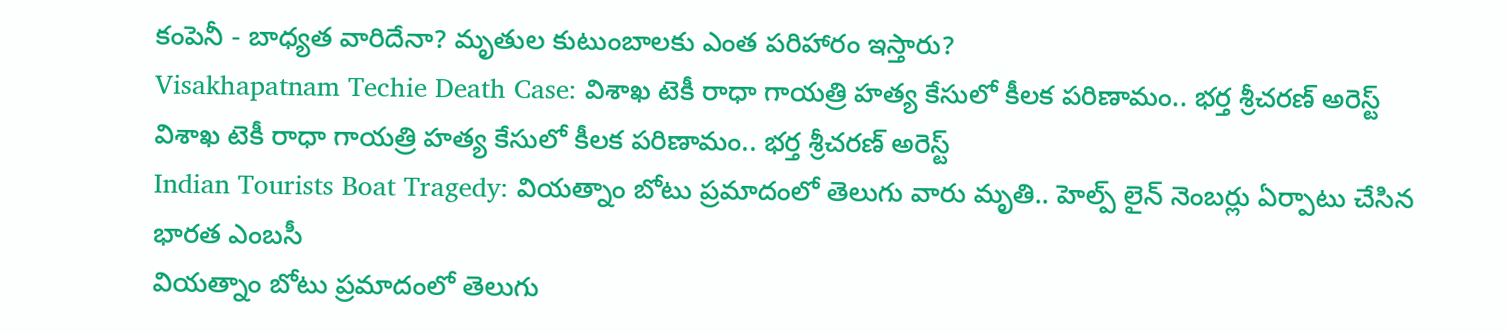కంపెనీ - బాధ్యత వారిదేనా? మృతుల కుటుంబాలకు ఎంత పరిహారం ఇస్తారు?
Visakhapatnam Techie Death Case: విశాఖ టెకీ రాధా గాయత్రి హత్య కేసులో కీలక పరిణామం.. భర్త శ్రీచరణ్‌ అరెస్ట్
విశాఖ టెకీ రాధా గాయత్రి హత్య కేసులో కీలక పరిణామం.. భర్త శ్రీచరణ్‌ అరెస్ట్
Indian Tourists Boat Tragedy: వియత్నాం బోటు ప్రమాదంలో తెలుగు వారు మృతి.. హెల్ప్ లైన్ నెంబర్లు ఏర్పాటు చేసిన భారత ఎంబసీ
వియత్నాం బోటు ప్రమాదంలో తెలుగు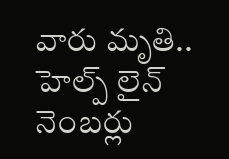వారు మృతి.. హెల్ప్ లైన్ నెంబర్లు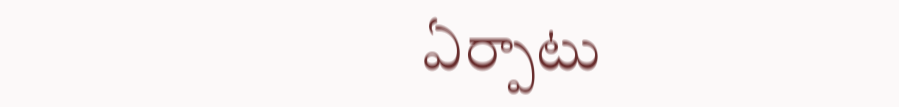ఏర్పాటు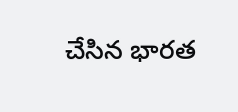చేసిన భారత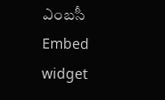ఎంబసీ
Embed widget